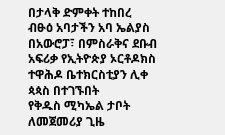በታላቅ ድምቀት ተከበረ
ብፁዕ አባታችን አባ ኤልያስ በአውሮፓ፣ በምስራቅና ደቡብ አፍሪቃ የኢትዮጵያ ኦርቶዶክስ ተዋሕዶ ቤተክርስቲያን ሊቀ ጳጳስ በተገኙበት
የቅዱስ ሚካኤል ታቦት ለመጀመሪያ ጊዜ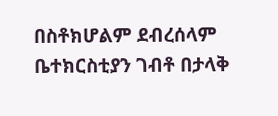በስቶክሆልም ደብረሰላም ቤተክርስቲያን ገብቶ በታላቅ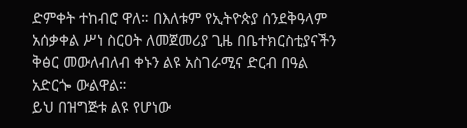ድምቀት ተከብሮ ዋለ። በእለቱም የኢትዮጵያ ሰንደቅዓላም
አሰቃቀል ሥነ ስርዐት ለመጀመሪያ ጊዜ በቤተክርስቲያናችን ቅፅር መውለብለብ ቀኑን ልዩ አስገራሚና ድርብ በዓል አድርጐ ውልዋል።
ይህ በዝግጅቱ ልዩ የሆነው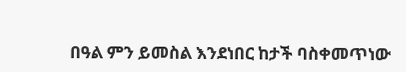በዓል ምን ይመስል እንደነበር ከታች ባስቀመጥነው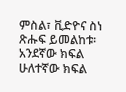ምስል፣ ቪድዮና ስነ ጽሑፍ ይመልከቱ፡
አንደኛው ክፍል
ሁለተኛው ክፍል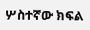ሦስተኛው ክፍል